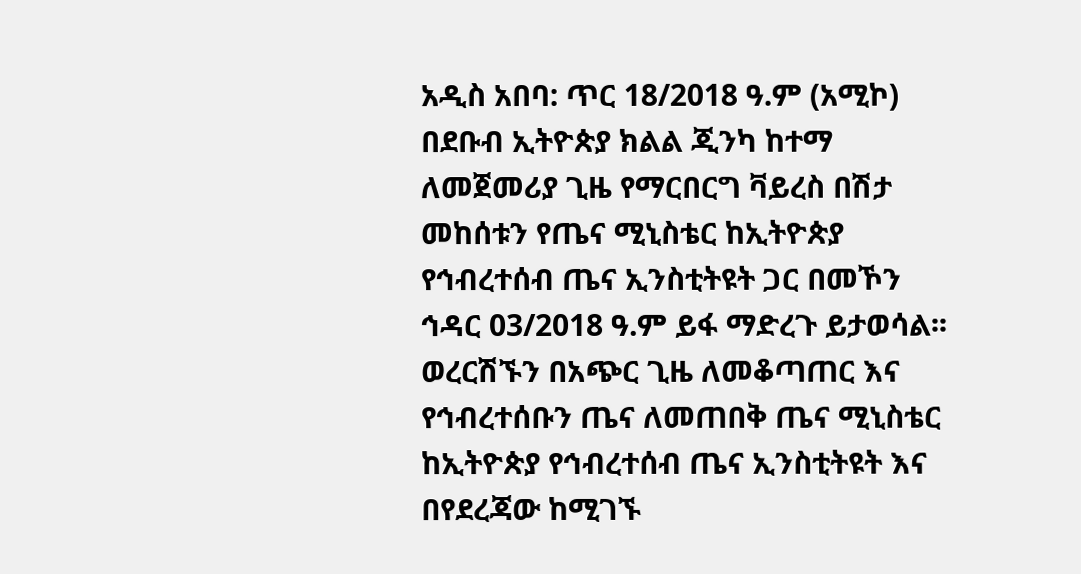አዲስ አበባ: ጥር 18/2018 ዓ.ም (አሚኮ) በደቡብ ኢትዮጵያ ክልል ጂንካ ከተማ ለመጀመሪያ ጊዜ የማርበርግ ቫይረስ በሽታ መከሰቱን የጤና ሚኒስቴር ከኢትዮጵያ የኅብረተሰብ ጤና ኢንስቲትዩት ጋር በመኾን ኅዳር 03/2018 ዓ.ም ይፋ ማድረጉ ይታወሳል፡፡
ወረርሽኙን በአጭር ጊዜ ለመቆጣጠር እና የኅብረተሰቡን ጤና ለመጠበቅ ጤና ሚኒስቴር ከኢትዮጵያ የኅብረተሰብ ጤና ኢንስቲትዩት እና በየደረጃው ከሚገኙ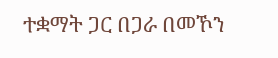ተቋማት ጋር በጋራ በመኾን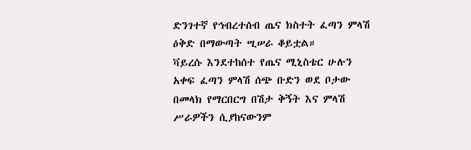ድንገተኛ የኅብረተሰብ ጤና ክስተት ፈጣን ምላሽ ዕቅድ በማውጣት ሢሠራ ቆይቷል።
ቫይረሱ እንደተከሰተ የጤና ሚኒስቴር ሁሉን አቀፍ ፈጣን ምላሽ ሰጭ ቡድን ወደ ቦታው በመላክ የማርበርግ በሽታ ቅኝት እና ምላሽ ሥራዎችን ሲያከናውንም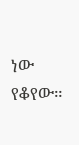ነው የቆየው።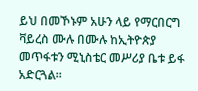ይህ በመኾኑም አሁን ላይ የማርበርግ ቫይረስ ሙሉ በሙሉ ከኢትዮጵያ መጥፋቱን ሚኒስቴር መሥሪያ ቤቱ ይፋ አድርጓል።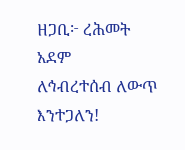ዘጋቢ፦ ረሕመት አደም
ለኅብረተሰብ ለውጥ እንተጋለን!